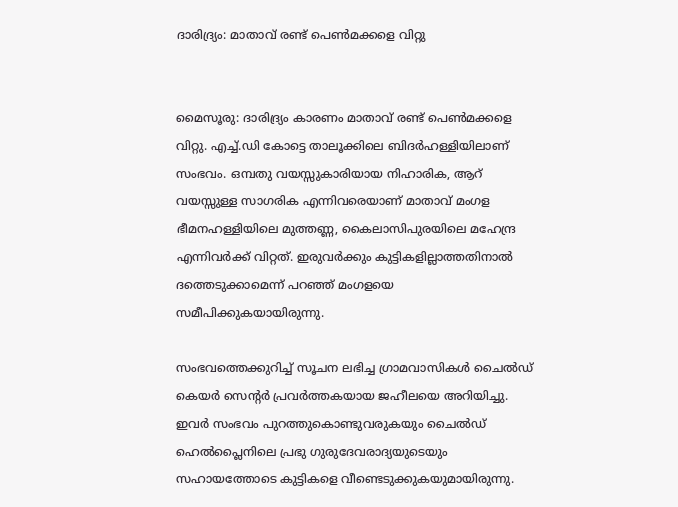ദാരിദ്ര്യം: മാതാവ് രണ്ട് പെണ്‍മക്കളെ വിറ്റു


മൈസൂരു: ദാരിദ്ര്യം കാരണം മാതാവ് രണ്ട് പെണ്‍മക്കളെ വിറ്റു. എച്ച്.ഡി കോട്ടെ താലൂക്കിലെ ബിദര്‍ഹള്ളിയിലാണ് സംഭവം. ഒമ്പതു വയസ്സുകാരിയായ നിഹാരിക, ആറ് വയസ്സുള്ള സാഗരിക എന്നിവരെയാണ് മാതാവ് മംഗള ഭീമനഹള്ളിയിലെ മുത്തണ്ണ, കൈലാസിപുരയിലെ മഹേന്ദ്ര എന്നിവര്‍ക്ക് വിറ്റത്. ഇരുവര്‍ക്കും കുട്ടികളില്ലാത്തതിനാല്‍ ദത്തെടുക്കാമെന്ന് പറഞ്ഞ് മംഗളയെ സമീപിക്കുകയായിരുന്നു.

സംഭവത്തെക്കുറിച്ച് സൂചന ലഭിച്ച ഗ്രാമവാസികള്‍ ചൈല്‍ഡ് കെയര്‍ സെന്‍റര്‍ പ്രവര്‍ത്തകയായ ജഹീലയെ അറിയിച്ചു. ഇവര്‍ സംഭവം പുറത്തുകൊണ്ടുവരുകയും ചൈല്‍ഡ് ഹെല്‍പ്ലൈനിലെ പ്രഭു ഗുരുദേവരാദ്യയുടെയും സഹായത്തോടെ കുട്ടികളെ വീണ്ടെടുക്കുകയുമായിരുന്നു.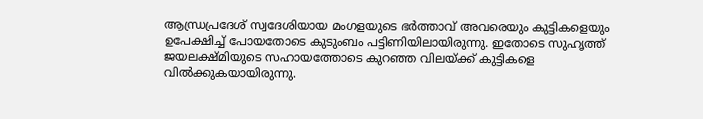ആന്ധ്രപ്രദേശ് സ്വദേശിയായ മംഗളയുടെ ഭര്‍ത്താവ് അവരെയും കുട്ടികളെയും ഉപേക്ഷിച്ച് പോയതോടെ കുടുംബം പട്ടിണിയിലായിരുന്നു. ഇതോടെ സുഹൃത്ത് ജയലക്ഷ്മിയുടെ സഹായത്തോടെ കുറഞ്ഞ വിലയ്ക്ക് കുട്ടികളെ വില്‍ക്കുകയായിരുന്നു.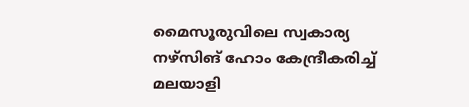മൈസൂരുവിലെ സ്വകാര്യ നഴ്സിങ് ഹോം കേന്ദ്രീകരിച്ച് മലയാളി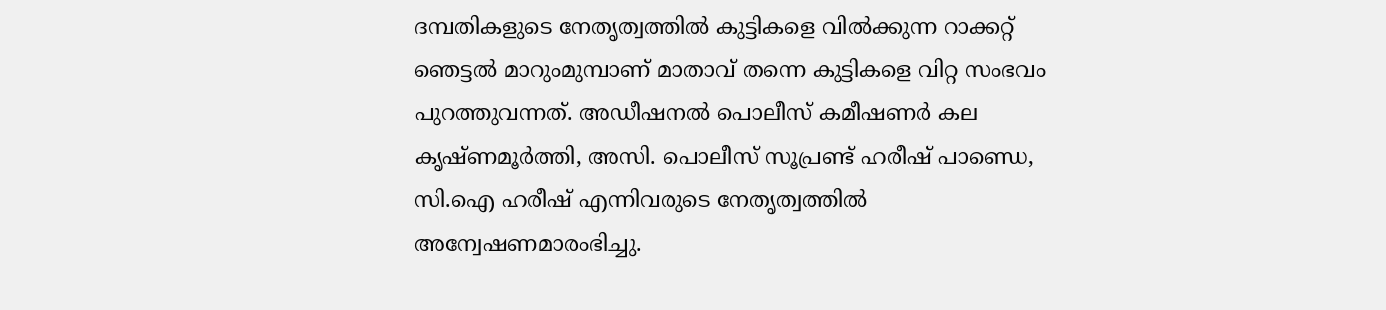ദമ്പതികളുടെ നേതൃത്വത്തില്‍ കുട്ടികളെ വില്‍ക്കുന്ന റാക്കറ്റ് ഞെട്ടല്‍ മാറുംമുമ്പാണ് മാതാവ് തന്നെ കുട്ടികളെ വിറ്റ സംഭവം പുറത്തുവന്നത്. അഡീഷനല്‍ പൊലീസ് കമീഷണര്‍ കല കൃഷ്ണമൂര്‍ത്തി, അസി. പൊലീസ് സൂപ്രണ്ട് ഹരീഷ് പാണ്ഡെ, സി.ഐ ഹരീഷ് എന്നിവരുടെ നേതൃത്വത്തില്‍ അന്വേഷണമാരംഭിച്ചു.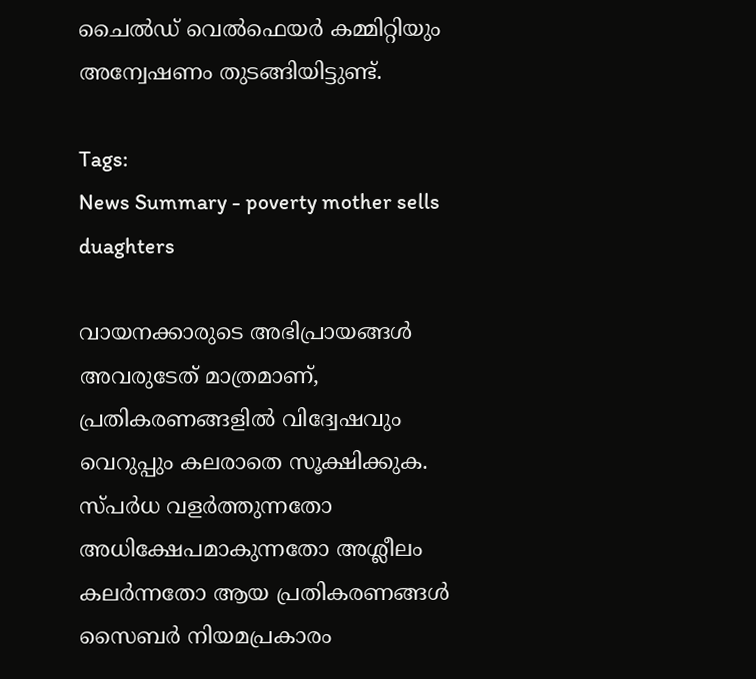ചൈല്‍ഡ് വെല്‍ഫെയര്‍ കമ്മിറ്റിയും അന്വേഷണം തുടങ്ങിയിട്ടുണ്ട്.

Tags:
News Summary - poverty mother sells duaghters

വായനക്കാരുടെ അഭിപ്രായങ്ങള്‍ അവരുടേത് മാത്രമാണ്, പ്രതികരണങ്ങളിൽ വിദ്വേഷവും വെറുപ്പും കലരാതെ സൂക്ഷിക്കുക. സ്പർധ വളർത്തുന്നതോ അധിക്ഷേപമാകുന്നതോ അശ്ലീലം കലർന്നതോ ആയ പ്രതികരണങ്ങൾ സൈബർ നിയമപ്രകാരം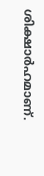ശിക്ഷാർഹമാണ്.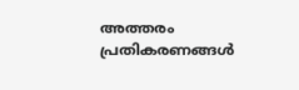അത്തരം പ്രതികരണങ്ങൾ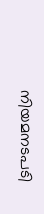നിയമനടപടി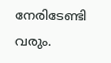നേരിടേണ്ടി വരും.